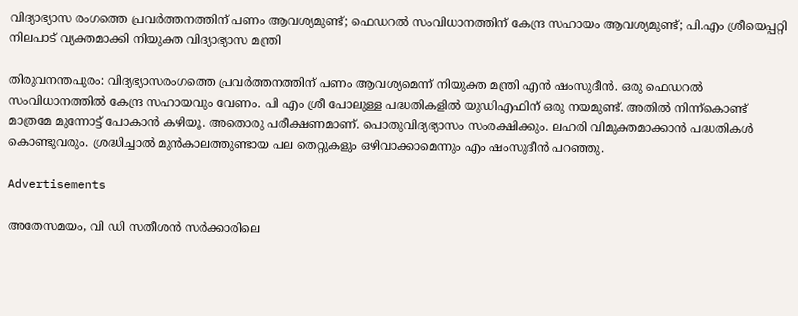വിദ്യാഭ്യാസ രംഗത്തെ പ്രവർത്തനത്തിന് പണം ആവശ്യമുണ്ട്; ഫെഡറൽ സംവിധാനത്തിന് കേന്ദ്ര സഹായം ആവശ്യമുണ്ട്; പി.എം ശ്രീയെപ്പറ്റി നിലപാട് വ്യക്തമാക്കി നിയുക്ത വിദ്യാഭ്യാസ മന്ത്രി

തിരുവനന്തപുരം: വിദ്യഭ്യാസരംഗത്തെ പ്രവർത്തനത്തിന് പണം ആവശ്യമെന്ന് നിയുക്ത മന്ത്രി എൻ ഷംസുദീൻ. ഒരു ഫെഡറല്‍ സംവിധാനത്തില്‍ കേന്ദ്ര സഹായവും വേണം. പി എം ശ്രീ പോലുള്ള പദ്ധതികളില്‍ യുഡിഎഫിന് ഒരു നയമുണ്ട്. അതില്‍ നിന്ന്കൊണ്ട് മാത്രമേ മുന്നോട്ട് പോകാൻ കഴിയൂ. അതൊരു പരീക്ഷണമാണ്. പൊതുവിദ്യഭ്യാസം സംരക്ഷിക്കും. ലഹരി വിമുക്തമാക്കാൻ പദ്ധതികള്‍ കൊണ്ടുവരും. ശ്രദ്ധിച്ചാല്‍ മുൻകാലത്തുണ്ടായ പല തെറ്റുകളും ഒഴിവാക്കാമെന്നും എം ഷംസുദീൻ പറഞ്ഞു.

Advertisements

അതേസമയം, വി ഡി സതീശൻ സർക്കാരിലെ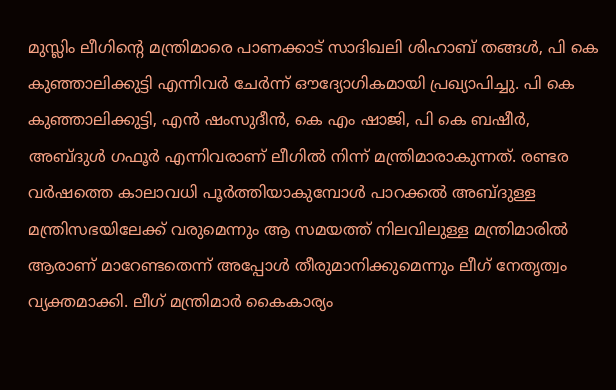മുസ്ലിം ലീഗിന്റെ മന്ത്രിമാരെ പാണക്കാട് സാദിഖലി ശിഹാബ് തങ്ങള്‍, പി കെ കുഞ്ഞാലിക്കുട്ടി എന്നിവർ ചേർന്ന് ഔദ്യോഗികമായി പ്രഖ്യാപിച്ചു. പി കെ കുഞ്ഞാലിക്കുട്ടി, എൻ ഷംസുദീൻ, കെ എം ഷാജി, പി കെ ബഷീർ, അബ്‍ദുള്‍ ഗഫൂർ എന്നിവരാണ് ലീഗില്‍ നിന്ന് മന്ത്രിമാരാകുന്നത്. രണ്ടര വർഷത്തെ കാലാവധി പൂർത്തിയാകുമ്പോള്‍ പാറക്കല്‍ അബ്‍ദുള്ള മന്ത്രിസഭയിലേക്ക് വരുമെന്നും ആ സമയത്ത് നിലവിലുള്ള മന്ത്രിമാരില്‍ ആരാണ് മാറേണ്ടതെന്ന് അപ്പോള്‍ തീരുമാനിക്കുമെന്നും ലീഗ് നേതൃത്വം വ്യക്തമാക്കി. ലീഗ് മന്ത്രിമാർ കൈകാര്യം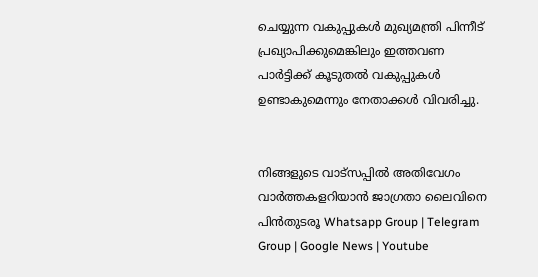ചെയ്യുന്ന വകുപ്പുകള്‍ മുഖ്യമന്ത്രി പിന്നീട് പ്രഖ്യാപിക്കുമെങ്കിലും ഇത്തവണ പാർട്ടിക്ക് കൂടുതല്‍ വകുപ്പുകള്‍ ഉണ്ടാകുമെന്നും നേതാക്കള്‍ വിവരിച്ചു.


നിങ്ങളുടെ വാട്സപ്പിൽ അതിവേഗം വാർത്തകളറിയാൻ ജാഗ്രതാ ലൈവിനെ പിൻതുടരൂ Whatsapp Group | Telegram Group | Google News | Youtube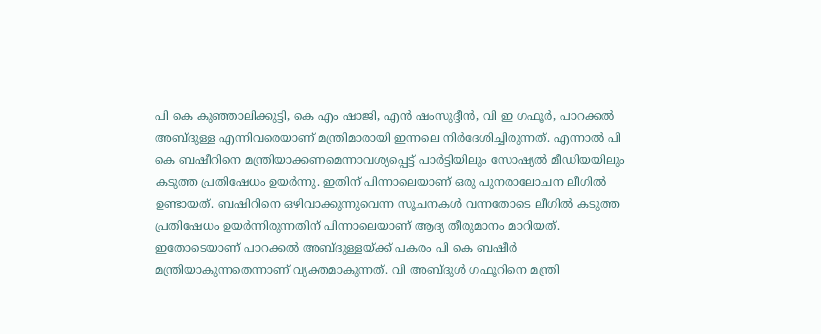പി കെ കുഞ്ഞാലിക്കുട്ടി, കെ എം ഷാജി, എൻ ഷംസുദ്ദീൻ, വി ഇ ഗഫൂർ, പാറക്കല്‍ അബ്ദുള്ള എന്നിവരെയാണ് മന്ത്രിമാരായി ഇന്നലെ നിർദേശിച്ചിരുന്നത്. എന്നാല്‍ പി കെ ബഷീറിനെ മന്ത്രിയാക്കണമെന്നാവശ്യപ്പെട്ട് പാര്‍ട്ടിയിലും സോഷ്യല്‍ മീഡിയയിലും കടുത്ത പ്രതിഷേധം ഉയര്‍ന്നു. ഇതിന് പിന്നാലെയാണ് ഒരു പുനരാലോചന ലീഗില്‍ ഉണ്ടായത്. ബഷിറിനെ ഒഴിവാക്കുന്നുവെന്ന സൂചനകള്‍ വന്നതോടെ ലീഗില്‍ കടുത്ത പ്രതിഷേധം ഉയർന്നിരുന്നതിന് പിന്നാലെയാണ് ആദ്യ തീരുമാനം മാറിയത്. ഇതോടെയാണ് പാറക്കല്‍ അബ്‍ദുള്ളയ്ക്ക് പകരം പി കെ ബഷീർ മന്ത്രിയാകുന്നതെന്നാണ് വ്യക്തമാകുന്നത്. വി അബ്‍ദുള്‍ ഗഫൂറിനെ മന്ത്രി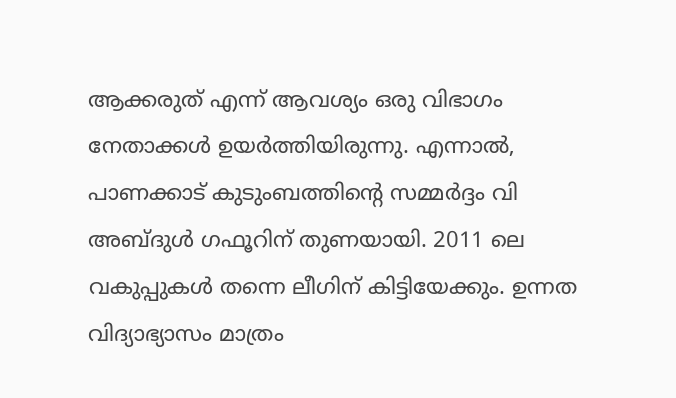ആക്കരുത് എന്ന് ആവശ്യം ഒരു വിഭാഗം നേതാക്കള്‍ ഉയർത്തിയിരുന്നു. എന്നാല്‍, പാണക്കാട് കുടുംബത്തിന്റെ സമ്മർദ്ദം വി അബ്‍ദുള്‍ ഗഫൂറിന് തുണയായി. 2011 ലെ വകുപ്പുകള്‍ തന്നെ ലീഗിന് കിട്ടിയേക്കും. ഉന്നത വിദ്യാഭ്യാസം മാത്രം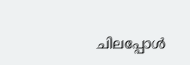ചിലപ്പോള്‍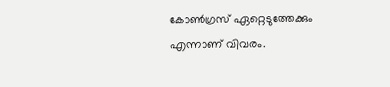കോണ്‍ഗ്രസ് ഏറ്റെടുത്തേക്കും എന്നാണ് വിവരം.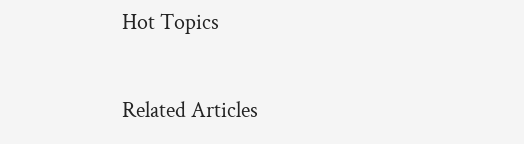Hot Topics

Related Articles